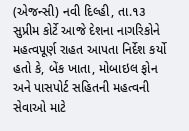(એજન્સી) નવી દિલ્હી, તા.૧૩
સુપ્રીમ કોર્ટે આજે દેશના નાગરિકોને મહત્વપૂર્ણ રાહત આપતા નિર્દેશ કર્યો હતો કે, બેંક ખાતા, મોબાઇલ ફોન અને પાસપોર્ટ સહિતની મહત્વની સેવાઓ માટે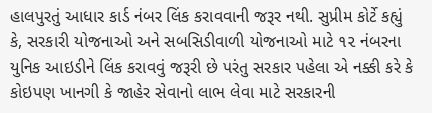હાલપુરતું આધાર કાર્ડ નંબર લિંક કરાવવાની જરૂર નથી. સુપ્રીમ કોર્ટે કહ્યું કે, સરકારી યોજનાઓ અને સબસિડીવાળી યોજનાઓ માટે ૧૨ નંબરના યુનિક આઇડીને લિંક કરાવવું જરૂરી છે પરંતુ સરકાર પહેલા એ નક્કી કરે કે કોઇપણ ખાનગી કે જાહેર સેવાનો લાભ લેવા માટે સરકારની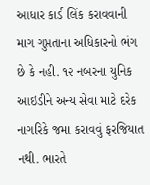આધાર કાર્ડ લિંક કરાવવાની માગ ગુપ્તતાના અધિકારનો ભંગ છે કે નહી. ૧૨ નબરના યુનિક આઇડીને અન્ય સેવા માટે દરેક નાગરિકે જમા કરાવવું ફરજિયાત નથી. ભારતે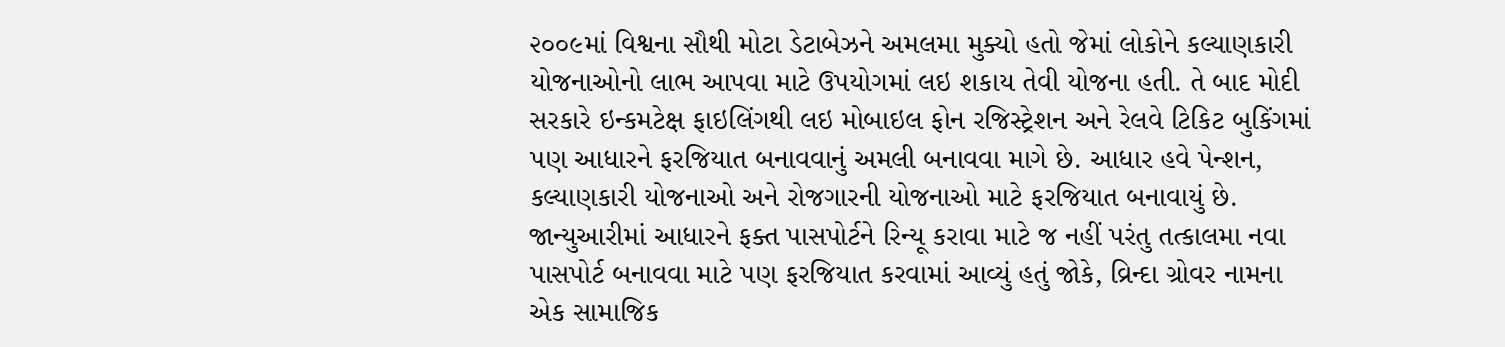૨૦૦૯માં વિશ્વના સૌથી મોટા ડેટાબેઝને અમલમા મુક્યો હતો જેમાં લોકોને કલ્યાણકારી યોજનાઓનો લાભ આપવા માટે ઉપયોગમાં લઇ શકાય તેવી યોજના હતી. તે બાદ મોદી સરકારે ઇન્કમટેક્ષ ફાઇલિંગથી લઇ મોબાઇલ ફોન રજિસ્ટ્રેશન અને રેલવે ટિકિટ બુકિંગમાં પણ આધારને ફરજિયાત બનાવવાનું અમલી બનાવવા માગે છે. આધાર હવે પેન્શન, કલ્યાણકારી યોજનાઓ અને રોજગારની યોજનાઓ માટે ફરજિયાત બનાવાયું છે.
જાન્યુઆરીમાં આધારને ફક્ત પાસપોર્ટને રિન્યૂ કરાવા માટે જ નહીં પરંતુ તત્કાલમા નવા પાસપોર્ટ બનાવવા માટે પણ ફરજિયાત કરવામાં આવ્યું હતું જોકે, વ્રિન્દા ગ્રોવર નામના એક સામાજિક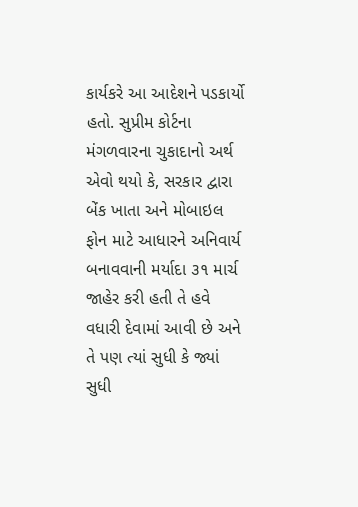કાર્યકરે આ આદેશને પડકાર્યો હતો. સુપ્રીમ કોર્ટના મંગળવારના ચુકાદાનો અર્થ એવો થયો કે, સરકાર દ્વારા બેંક ખાતા અને મોબાઇલ ફોન માટે આધારને અનિવાર્ય બનાવવાની મર્યાદા ૩૧ માર્ચ જાહેર કરી હતી તે હવે વધારી દેવામાં આવી છે અને તે પણ ત્યાં સુધી કે જ્યાં સુધી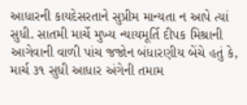આધારની કાયદેસરતાને સુપ્રીમ માન્યતા ન આપે ત્યાં સુધી. સાતમી માર્ચે મુખ્ય ન્યાયમૂર્તિ દીપક મિશ્રાની આગેવાની વાળી પાંચ જજોન બંધારણીય બેંચે હતું કે, માર્ચ ૩૧ સુધી આધાર અંગેની તમામ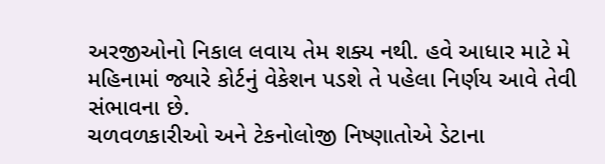અરજીઓનો નિકાલ લવાય તેમ શક્ય નથી. હવે આધાર માટે મે મહિનામાં જ્યારે કોર્ટનું વેકેશન પડશે તે પહેલા નિર્ણય આવે તેવી સંભાવના છે.
ચળવળકારીઓ અને ટેકનોલોજી નિષ્ણાતોએ ડેટાના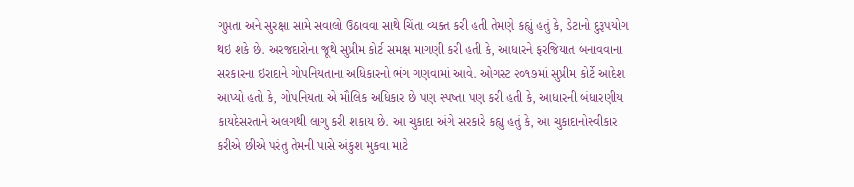ગુપ્તતા અને સુરક્ષા સામે સવાલો ઉઠાવવા સાથે ચિંતા વ્યક્ત કરી હતી તેમણે કહ્યું હતું કે, ડેટાનો દુરૂપયોગ થઇ શકે છે. અરજદારોના જૂથે સુપ્રીમ કોર્ટ સમક્ષ માગણી કરી હતી કે, આધારને ફરજિયાત બનાવવાના સરકારના ઇરાદાને ગોપનિયતાના અધિકારનો ભંગ ગણવામાં આવે. ઓગસ્ટ ૨૦૧૭માં સુપ્રીમ કોર્ટે આદેશ આપ્યો હતો કે, ગોપનિયતા એ મૌલિક અધિકાર છે પણ સ્પષ્તા પણ કરી હતી કે, આધારની બંધારણીય કાયદેસરતાને અલગથી લાગુ કરી શકાય છે. આ ચુકાદા અંગે સરકારે કહ્યુ હતું કે, આ ચુકાદાનોસ્વીકાર કરીએ છીએ પરંતુ તેમની પાસે અંકુશ મુકવા માટે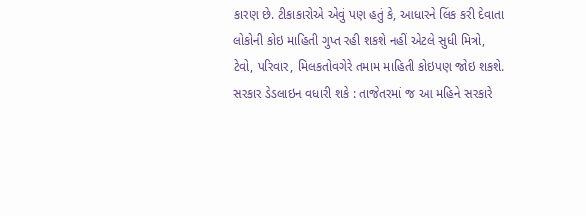કારણ છે. ટીકાકારોએ એવું પણ હતું કે, આધારને લિંક કરી દેવાતા લોકોની કોઇ માહિતી ગુપ્ત રહી શકશે નહીં એટલે સુધી મિત્રો, ટેવો, પરિવાર, મિલકતોવગેરે તમામ માહિતી કોઇપણ જોઇ શકશે.
સરકાર ડેડલાઇન વધારી શકે : તાજેતરમાં જ આ મહિને સરકારે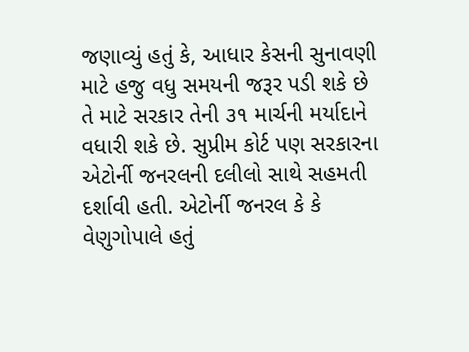જણાવ્યું હતું કે, આધાર કેસની સુનાવણી માટે હજુ વધુ સમયની જરૂર પડી શકે છે તે માટે સરકાર તેની ૩૧ માર્ચની મર્યાદાને વધારી શકે છે. સુપ્રીમ કોર્ટ પણ સરકારના એટોર્ની જનરલની દલીલો સાથે સહમતી દર્શાવી હતી. એટોર્ની જનરલ કે કે વેણુગોપાલે હતું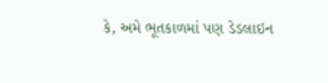કે, અમે ભૂતકાળમાં પણ ડેડલાઇન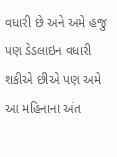વધારી છે અને અમે હજુ પણ ડેડલાઇન વધારી શકીએ છીએ પણ અમે આ મહિનાના અંત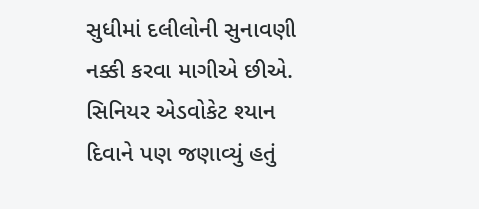સુધીમાં દલીલોની સુનાવણી નક્કી કરવા માગીએ છીએ. સિનિયર એડવોકેટ શ્યાન દિવાને પણ જણાવ્યું હતું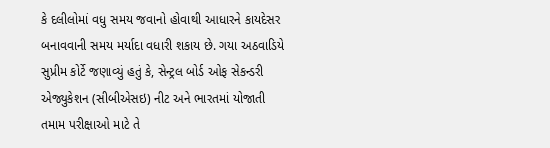કે દલીલોમાં વધુ સમય જવાનો હોવાથી આધારને કાયદેસર બનાવવાની સમય મર્યાદા વધારી શકાય છે. ગયા અઠવાડિયે સુપ્રીમ કોર્ટે જણાવ્યું હતું કે, સેન્ટ્રલ બોર્ડ ઓફ સેકન્ડરી એજ્યુકેશન (સીબીએસઇ) નીટ અને ભારતમાં યોજાતી તમામ પરીક્ષાઓ માટે તે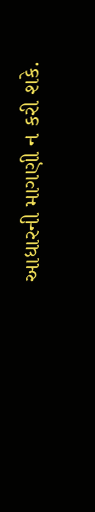આધારની માગણી ન કરી શકે.